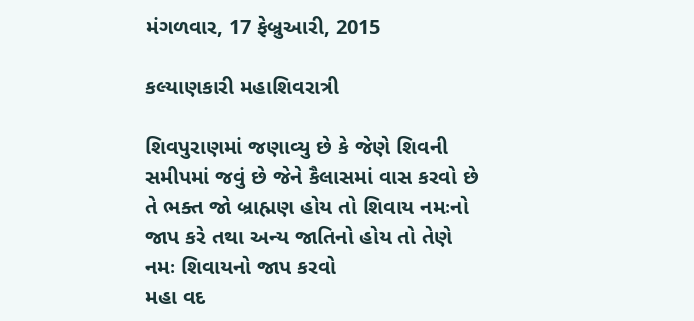મંગળવાર, 17 ફેબ્રુઆરી, 2015

કલ્યાણકારી મહાશિવરાત્રી

શિવપુરાણમાં જણાવ્યુ છે કે જેણે શિવની સમીપમાં જવું છે જેને કૈલાસમાં વાસ કરવો છે તે ભક્ત જો બ્રાહ્મણ હોય તો શિવાય નમઃનો જાપ કરે તથા અન્ય જાતિનો હોય તો તેણે નમઃ શિવાયનો જાપ કરવો
મહા વદ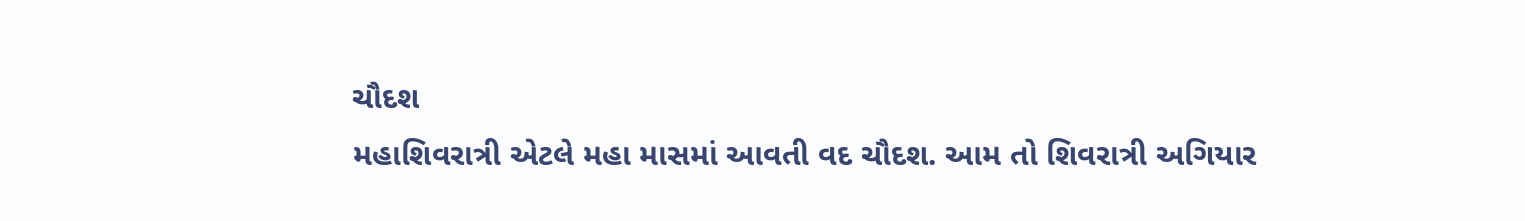ચૌદશ
મહાશિવરાત્રી એટલે મહા માસમાં આવતી વદ ચૌદશ. આમ તો શિવરાત્રી અગિયાર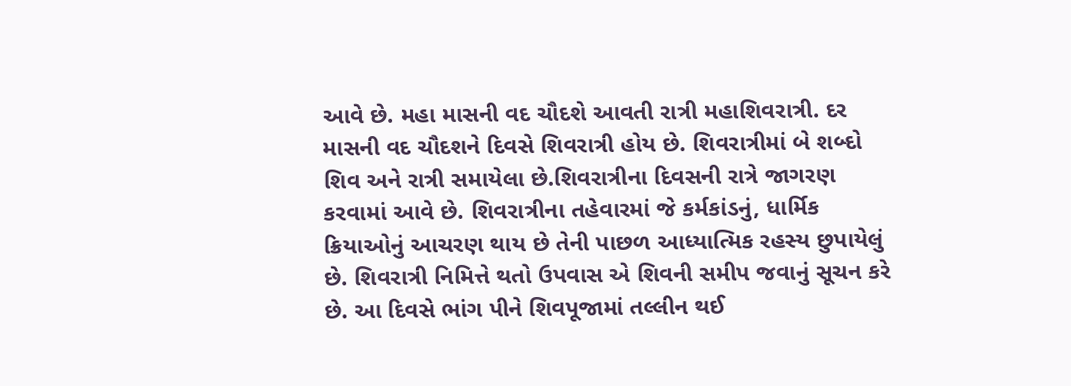આવે છે. મહા માસની વદ ચૌદશે આવતી રાત્રી મહાશિવરાત્રી. દર માસની વદ ચૌદશને દિવસે શિવરાત્રી હોય છે. શિવરાત્રીમાં બે શબ્દો શિવ અને રાત્રી સમાયેલા છે.શિવરાત્રીના દિવસની રાત્રે જાગરણ કરવામાં આવે છે. શિવરાત્રીના તહેવારમાં જે કર્મકાંડનું, ધાર્મિક ક્રિયાઓનું આચરણ થાય છે તેની પાછળ આધ્યાત્મિક રહસ્ય છુપાયેલું છે. શિવરાત્રી નિમિત્તે થતો ઉપવાસ એ શિવની સમીપ જવાનું સૂચન કરે છે. આ દિવસે ભાંગ પીને શિવપૂજામાં તલ્લીન થઈ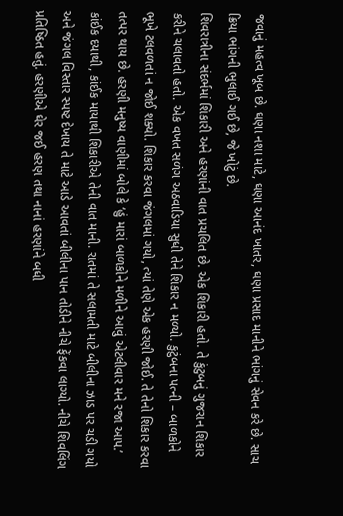જવાનું મહત્વ ખૂબ છે. ઘણા નશા માટે, ઘણા આનંદ ખાતર, ઘણા પ્રસાદ માનીને ભાંગનું સેવન કરે છે. સાચ ક્રિયા ભાંગની ભુલાઈ ગઈ છે, જે ખોટું છે.
શિવરાત્રીના સંદર્ભમાં શિકારી અને હરણાંની વાત પ્રચલિત છે. એક શિકારી હતો. તે કુંટુબનું ગુજરાન શિકાર કરીને ચલાવતો હતો. એક વખત સળંગ અઠવાડિયા સુધી તેને શિકાર ન મળ્યો. કુટુંબના પત્ની – બાળકોને ભૂખે ટલવળતાં ન જોઈ શક્યો. શિકાર કરવા જંગલમાં ગયો, ત્યાં તેણે એક હરણી જોઈ. તે તેનો શિકાર કરવા તત્પર થાય છે. હરણી મનુષ્ય વાણીમાં બોલે કે ‘હું મારાં બાળકોને મળીને આવું એટલીવાર મને રજા આપ.’ કાંઈક દયાથી, કાંઈક માયાથી શિકારીએ તેની વાત માની. રાતમાં તે સલામતી માટે બીલીના ઝાડ પર ચડી ગયો અને જંગલ વિસ્તાર સ્પષ્ટ દેખાય તે માટે આડે આવતાં બીલીના પાન તોડીને નીચે ફેંકવા લાગ્યો. નીચે શિવલિંગ પ્રતિષ્ઠિત હતું. હરણીએ ઘેર જઈ હરણ તથા નાનાં હરણાંને બધી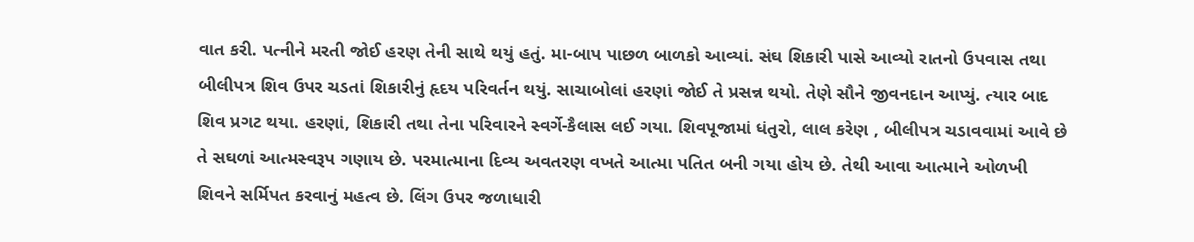વાત કરી. પત્નીને મરતી જોઈ હરણ તેની સાથે થયું હતું. મા-બાપ પાછળ બાળકો આવ્યાં. સંઘ શિકારી પાસે આવ્યો રાતનો ઉપવાસ તથા બીલીપત્ર શિવ ઉપર ચડતાં શિકારીનું હૃદય પરિવર્તન થયું. સાચાબોલાં હરણાં જોઈ તે પ્રસન્ન થયો. તેણે સૌને જીવનદાન આપ્યું. ત્યાર બાદ શિવ પ્રગટ થયા. હરણાં, શિકારી તથા તેના પરિવારને સ્વર્ગે-કૈલાસ લઈ ગયા. શિવપૂજામાં ધંતુરો, લાલ કરેણ , બીલીપત્ર ચડાવવામાં આવે છે તે સઘળાં આત્મસ્વરૂપ ગણાય છે. પરમાત્માના દિવ્ય અવતરણ વખતે આત્મા પતિત બની ગયા હોય છે. તેથી આવા આત્માને ઓળખી શિવને સર્મિપત કરવાનું મહત્વ છે. લિંગ ઉપર જળાધારી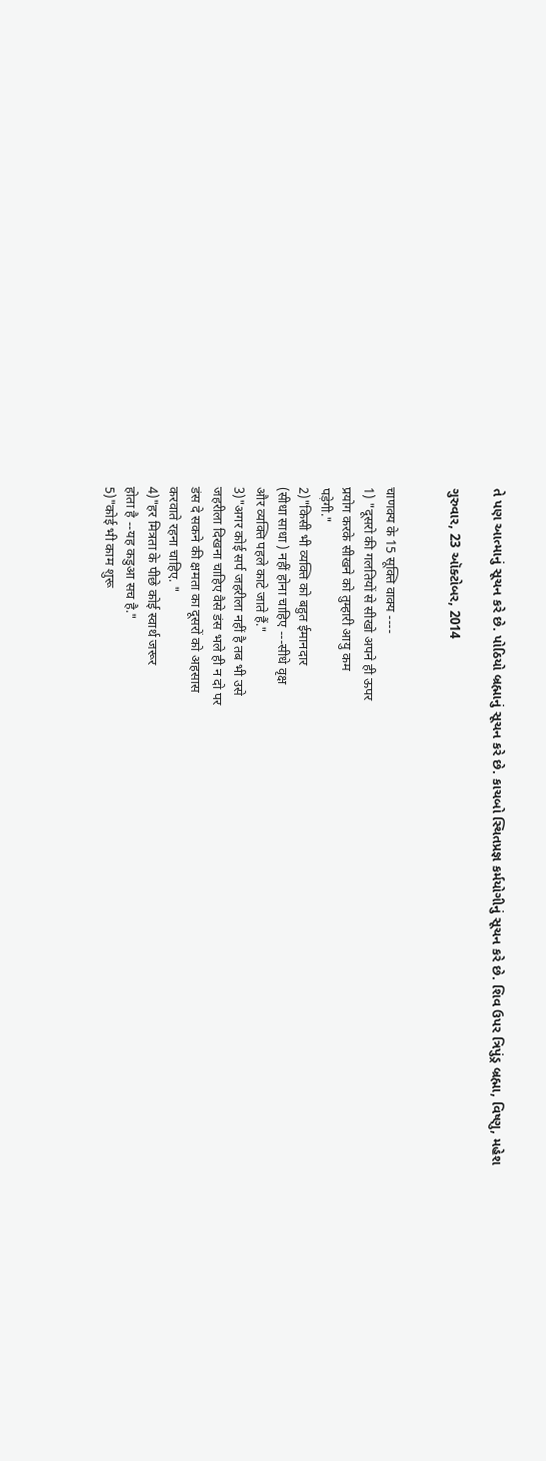તે પણ આત્માનું સૂચન કરે છે. પોઠિયો બ્રહ્માનું સૂચન કરે છે. કાચબો સ્થિતપ્રજ્ઞ કર્મયોગીનું સૂચન કરે છે. શિવ ઉપર ત્રિપુંડ્ર બ્રહ્મા, વિષ્ણુ, મહેશ

ગુરુવાર, 23 ઑક્ટોબર, 2014


चाणक्य के 15 सूक्ति वाक्य ----
1) "दूसरो की गलतियों से सीखो अपने ही ऊपर
प्रयोग करके सीखने को तुम्हारी आयु कम
पड़ेगी."
2)"किसी भी व्यक्ति को बहुत ईमानदार
(सीधा साधा ) नहीं होना चाहिए ---सीधे वृक्ष
और व्यक्ति पहले काटे जाते हैं."
3)"अगर कोई सर्प जहरीला नहीं है तब भी उसे
जहरीला दिखना चाहिए वैसे डंस भले ही न दो पर
डंस दे सकने की क्षमता का दूसरों को अहसास
करवाते रहना चाहिए. "
4)"हर मित्रता के पीछे कोई स्वार्थ जरूर
होता है --यह कडुआ सच है."
5)"कोई भी काम शुरू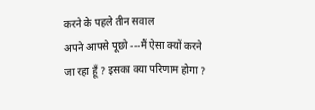करने के पहले तीन सवाल
अपने आपसे पूछो ---मैं ऐसा क्यों करने
जा रहा हूँ ? इसका क्या परिणाम होगा ?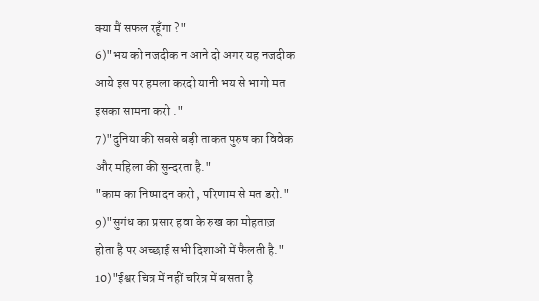क्या मैं सफल रहूँगा ?"
6)"भय को नजदीक न आने दो अगर यह नजदीक
आये इस पर हमला करदो यानी भय से भागो मत
इसका सामना करो ."
7)"दुनिया की सबसे बड़ी ताकत पुरुष का विवेक
और महिला की सुन्दरता है."
"काम का निष्पादन करो , परिणाम से मत डरो."
9)"सुगंध का प्रसार हवा के रुख का मोहताज़
होता है पर अच्छाई सभी दिशाओं में फैलती है."
10)"ईश्वर चित्र में नहीं चरित्र में बसता है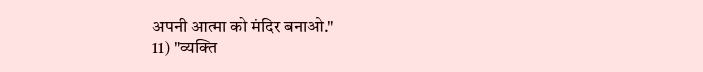अपनी आत्मा को मंदिर बनाओ."
11) "व्यक्ति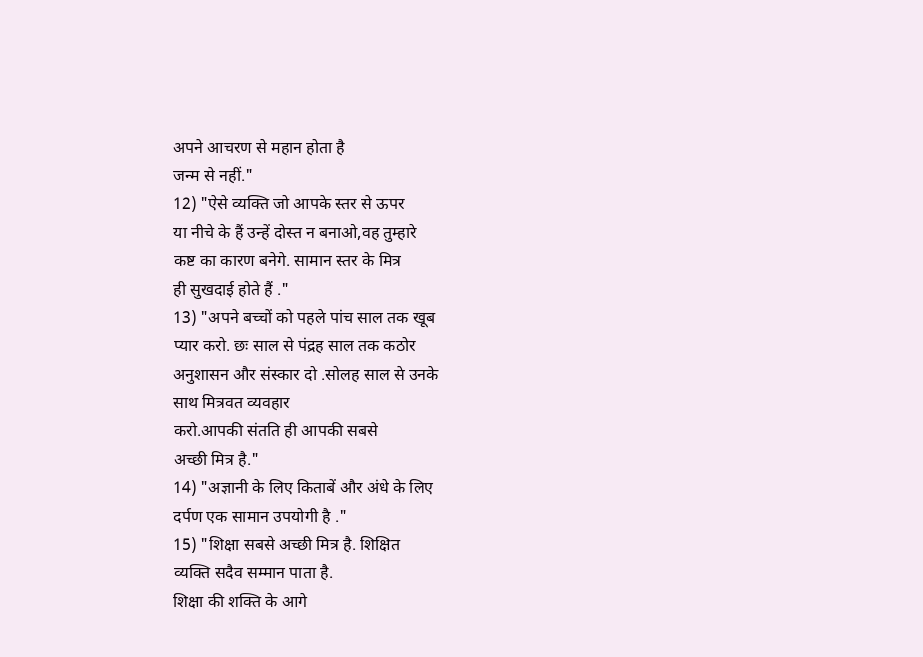अपने आचरण से महान होता है
जन्म से नहीं."
12) "ऐसे व्यक्ति जो आपके स्तर से ऊपर
या नीचे के हैं उन्हें दोस्त न बनाओ,वह तुम्हारे
कष्ट का कारण बनेगे. सामान स्तर के मित्र
ही सुखदाई होते हैं ."
13) "अपने बच्चों को पहले पांच साल तक खूब
प्यार करो. छः साल से पंद्रह साल तक कठोर
अनुशासन और संस्कार दो .सोलह साल से उनके
साथ मित्रवत व्यवहार
करो.आपकी संतति ही आपकी सबसे
अच्छी मित्र है."
14) "अज्ञानी के लिए किताबें और अंधे के लिए
दर्पण एक सामान उपयोगी है ."
15) "शिक्षा सबसे अच्छी मित्र है. शिक्षित
व्यक्ति सदैव सम्मान पाता है.
शिक्षा की शक्ति के आगे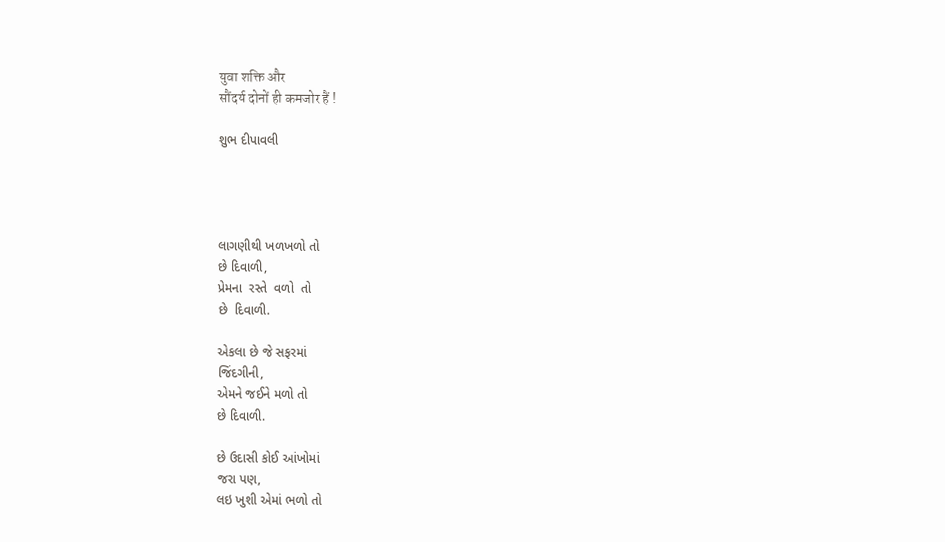युवा शक्ति और
सौंदर्य दोनों ही कमजोर हैं !

શુભ દીપાવલી




લાગણીથી ખળખળો તો
છે દિવાળી,
પ્રેમના  રસ્તે  વળો  તો
છે  દિવાળી.

એકલા છે જે સફરમાં
જિંદગીની,
એમને જઈને મળો તો
છે દિવાળી.

છે ઉદાસી કોઈ આંખોમાં
જરા પણ,
લઇ ખુશી એમાં ભળો તો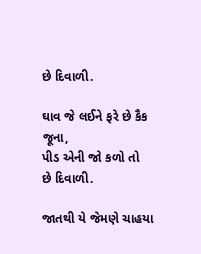છે દિવાળી.

ઘાવ જે લઈને ફરે છે કૈક
જૂના,
પીડ એની જો કળો તો
છે દિવાળી.

જાતથી યે જેમણે ચાહયા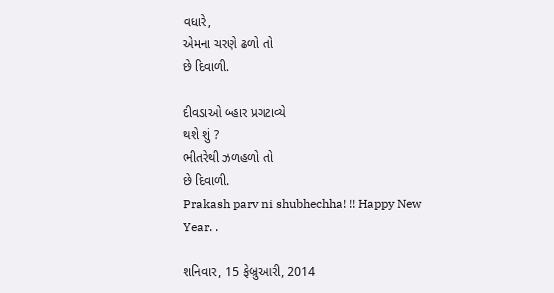વધારે,
એમના ચરણે ઢળો તો
છે દિવાળી.

દીવડાઓ બ્હાર પ્રગટાવ્યે
થશે શું ?
ભીતરેથી ઝળહળો તો
છે દિવાળી.
Prakash parv ni shubhechha! !! Happy New Year. .

શનિવાર, 15 ફેબ્રુઆરી, 2014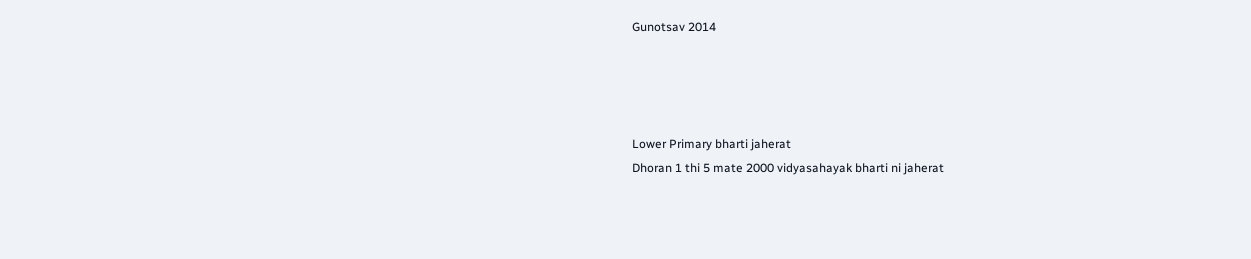Gunotsav 2014




Lower Primary bharti jaherat
Dhoran 1 thi 5 mate 2000 vidyasahayak bharti ni jaherat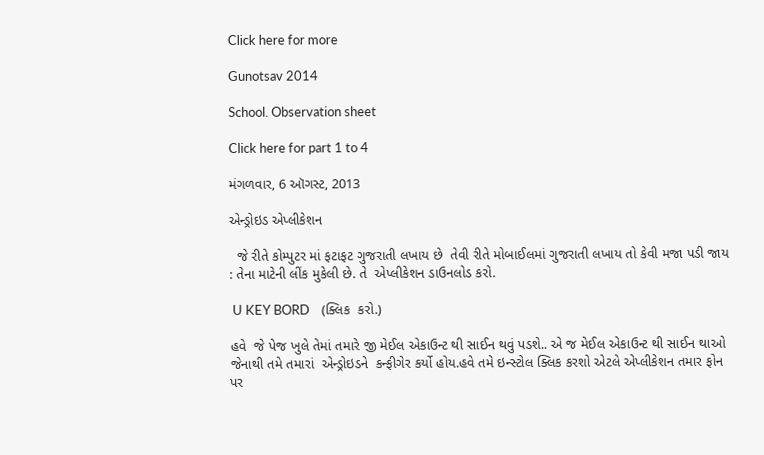Click here for more

Gunotsav 2014

School. Observation sheet

Click here for part 1 to 4

મંગળવાર, 6 ઑગસ્ટ, 2013

એન્ડ્રોઇડ એપ્લીકેશન

  જે રીતે કોમ્પુટર માં ફટાફટ ગુજરાતી લખાય છે  તેવી રીતે મોબાઈલમાં ગુજરાતી લખાય તો કેવી મજા પડી જાય : તેના માટેની લીંક મુકેલી છે. તે  એપ્લીકેશન ડાઉનલોડ કરો.

 U KEY BORD    (ક્લિક  કરો.)

હવે  જે પેજ ખુલે તેમાં તમારે જી મેઈલ એકાઉન્ટ થી સાઈન થવું પડશે.. એ જ મેઈલ એકાઉન્ટ થી સાઈન થાઓ જેનાથી તમે તમારાં  એન્ડ્રોઇડને  કન્ફીગેર કર્યો હોય.હવે તમે ઇન્સ્ટોલ ક્લિક કરશો એટલે એપ્લીકેશન તમાર ફોન પર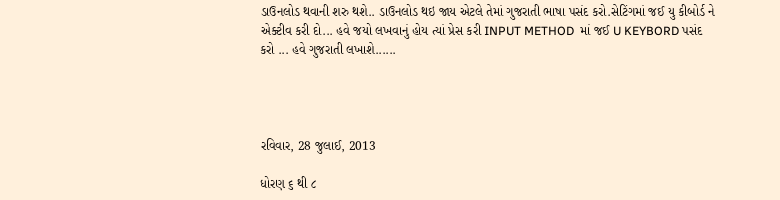ડાઉનલોડ થવાની શરુ થશે.. ડાઉનલોડ થઇ જાય એટલે તેમાં ગુજરાતી ભાષા પસંદ કરો.સેટિંગમાં જઈ યુ કીબોર્ડ ને એક્ટીવ કરી દો... હવે જયો લખવાનું હોય ત્યાં પ્રેસ કરી INPUT METHOD  માં જઈ U KEYBORD પસંદ કરો ... હવે ગુજરાતી લખાશે......




રવિવાર, 28 જુલાઈ, 2013

ધોરણ ૬ થી ૮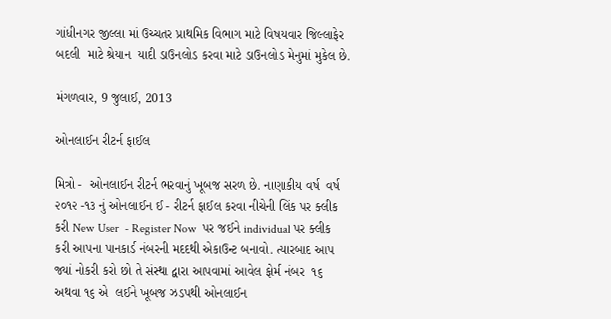ગાંધીનગર જીલ્લા માં ઉચ્ચતર પ્રાથમિક વિભાગ માટે વિષયવાર જિલ્લાફેર બદલી  માટે શ્રેયાન  યાદી ડાઉનલોડ કરવા માટે ડાઉનલોડ મેનુમાં મુકેલ છે.

મંગળવાર, 9 જુલાઈ, 2013

ઓનલાઈન રીટર્ન ફાઈલ

મિત્રો -  ઓનલાઈન રીટર્ન ભરવાનું ખૂબજ સરળ છે. નાણાકીય વર્ષ  વર્ષ ૨૦૧૨ -૧૩ નું ઓનલાઈન ઈ - રીટર્ન ફાઈલ કરવા નીચેની લિંક પર ક્લીક કરી New User  - Register Now  પર જઈને individual પર ક્લીક કરી આપના પાનકાર્ડ નંબરની મદદથી એકાઉન્ટ બનાવો. ત્યારબાદ આપ જ્યાં નોકરી કરો છો તે સંસ્થા દ્વારા આપવામાં આવેલ ફોર્મ નંબર  ૧૬ અથવા ૧૬ એ  લઈને ખૂબજ ઝડપથી ઓનલાઈન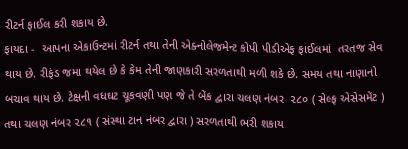રીટર્ન ફાઈલ કરી શકાય છે.
ફાયદા -  આપના એકાઉન્ટમાં રીટર્ન તથા તેની એક્નોલેજમેન્ટ કોપી પીડીએફ ફાઈલમાં  તરતજ સેવ થાય છે. રીફંડ જમા થયેલ છે કે કેમ તેની જાણકારી સરળતાથી મળી શકે છે. સમય તથા નાણાનો બચાવ થાય છે. ટેક્ષની વધઘટ ચૂકવણી પણ જે તે બેંક દ્વારા ચલણ નંબર  ૨૮૦ ( સેલ્ફ એસેસમેંટ ) તથા ચલણ નંબર ૨૮૧ ( સંસ્થા ટાન નંબર દ્વારા ) સરળતાથી ભરી શકાય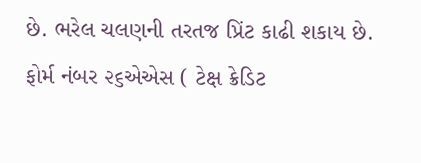છે. ભરેલ ચલણની તરતજ પ્રિંટ કાઢી શકાય છે. ફોર્મ નંબર ૨૬એએસ ( ટેક્ષ ક્રેડિટ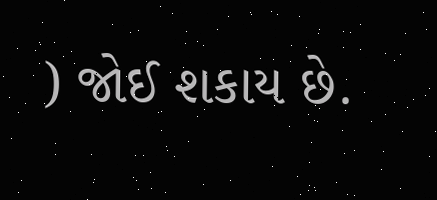) જોઈ શકાય છે.